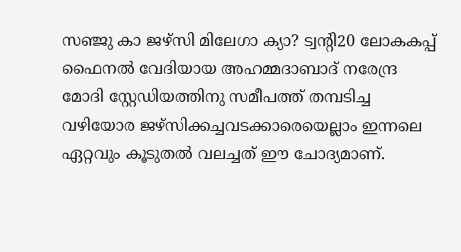സഞ്ജു കാ ജഴ്സി മിലേഗാ ക്യാ? ട്വന്റി20 ലോകകപ്പ് ഫൈനൽ വേദിയായ അഹമ്മദാബാദ് നരേന്ദ്ര മോദി സ്റ്റേഡിയത്തിനു സമീപത്ത് തമ്പടിച്ച വഴിയോര ജഴ്സിക്കച്ചവടക്കാരെയെല്ലാം ഇന്നലെ ഏറ്റവും കൂടുതൽ വലച്ചത് ഈ ചോദ്യമാണ്.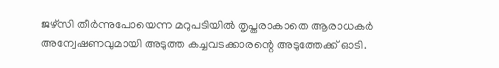ജഴ്സി തീർന്നുപോയെന്ന മറുപടിയിൽ തൃപ്തരാകാതെ ആരാധകർ അന്വേഷണവുമായി അടുത്ത കച്ചവടക്കാരന്റെ അടുത്തേക്ക് ഓടി.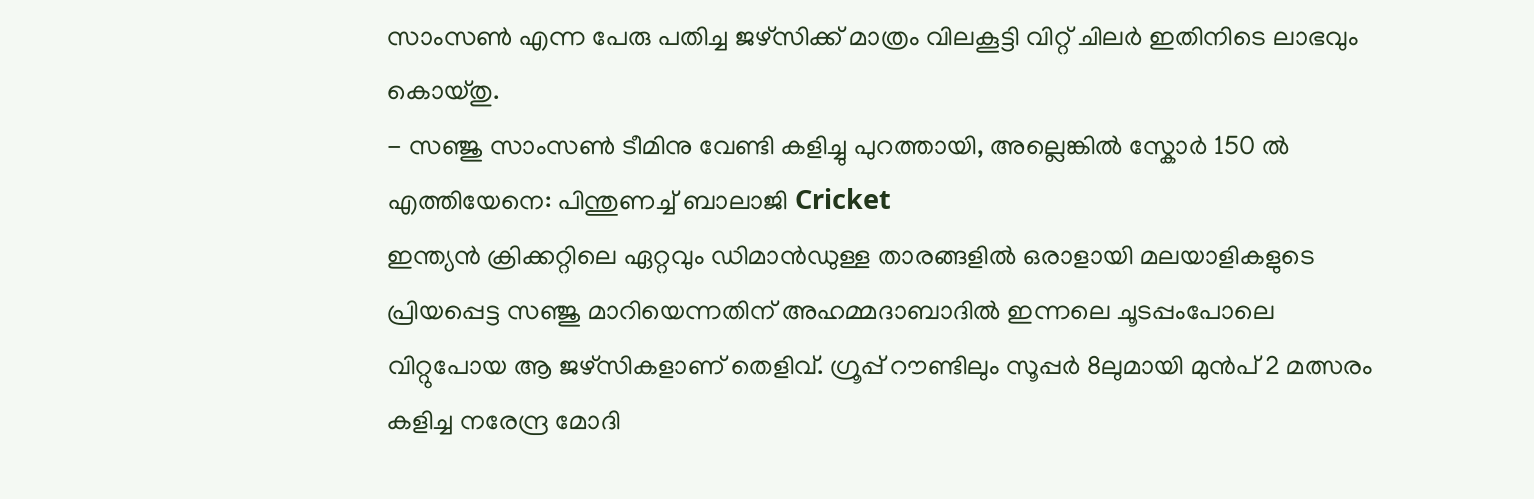സാംസൺ എന്ന പേരു പതിച്ച ജഴ്സിക്ക് മാത്രം വിലകൂട്ടി വിറ്റ് ചിലർ ഇതിനിടെ ലാഭവും കൊയ്തു.
- സഞ്ജു സാംസൺ ടീമിനു വേണ്ടി കളിച്ചു പുറത്തായി, അല്ലെങ്കിൽ സ്കോർ 150 ൽ എത്തിയേനെ: പിന്തുണച്ച് ബാലാജി Cricket
ഇന്ത്യൻ ക്രിക്കറ്റിലെ ഏറ്റവും ഡിമാൻഡുള്ള താരങ്ങളിൽ ഒരാളായി മലയാളികളുടെ പ്രിയപ്പെട്ട സഞ്ജു മാറിയെന്നതിന് അഹമ്മദാബാദിൽ ഇന്നലെ ചൂടപ്പംപോലെ വിറ്റുപോയ ആ ജഴ്സികളാണ് തെളിവ്. ഗ്രൂപ്പ് റൗണ്ടിലും സൂപ്പർ 8ലുമായി മുൻപ് 2 മത്സരം കളിച്ച നരേന്ദ്ര മോദി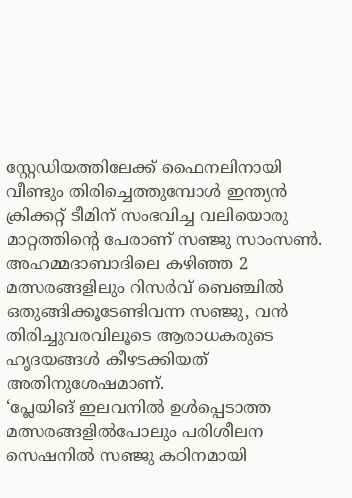സ്റ്റേഡിയത്തിലേക്ക് ഫൈനലിനായി വീണ്ടും തിരിച്ചെത്തുമ്പോൾ ഇന്ത്യൻ ക്രിക്കറ്റ് ടീമിന് സംഭവിച്ച വലിയൊരു മാറ്റത്തിന്റെ പേരാണ് സഞ്ജു സാംസൺ. അഹമ്മദാബാദിലെ കഴിഞ്ഞ 2 മത്സരങ്ങളിലും റിസർവ് ബെഞ്ചിൽ ഒതുങ്ങിക്കൂടേണ്ടിവന്ന സഞ്ജു, വൻ തിരിച്ചുവരവിലൂടെ ആരാധകരുടെ ഹൃദയങ്ങൾ കീഴടക്കിയത് അതിനുശേഷമാണ്.
‘പ്ലേയിങ് ഇലവനിൽ ഉൾപ്പെടാത്ത മത്സരങ്ങളിൽപോലും പരിശീലന സെഷനിൽ സഞ്ജു കഠിനമായി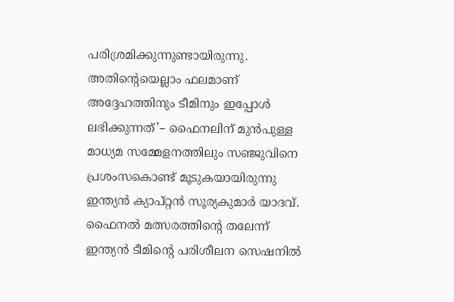പരിശ്രമിക്കുന്നുണ്ടായിരുന്നു. അതിന്റെയെല്ലാം ഫലമാണ് അദ്ദേഹത്തിനും ടീമിനും ഇപ്പോൾ ലഭിക്കുന്നത്’– ഫൈനലിന് മുൻപുള്ള മാധ്യമ സമ്മേളനത്തിലും സഞ്ജുവിനെ പ്രശംസകൊണ്ട് മൂടുകയായിരുന്നു ഇന്ത്യൻ ക്യാപ്റ്റൻ സൂര്യകുമാർ യാദവ്. ഫൈനൽ മത്സരത്തിന്റെ തലേന്ന് ഇന്ത്യൻ ടീമിന്റെ പരിശീലന സെഷനിൽ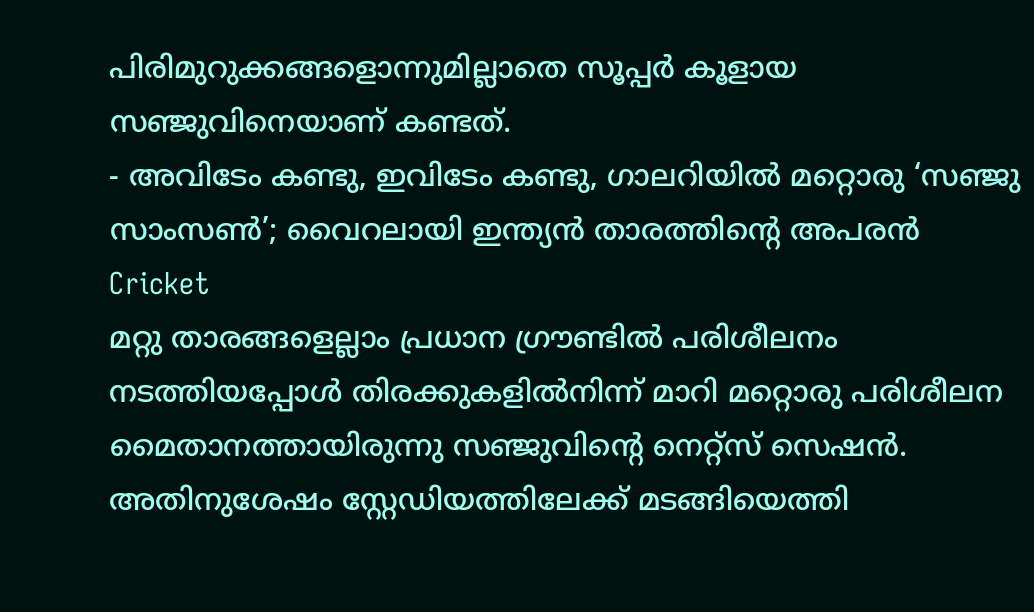പിരിമുറുക്കങ്ങളൊന്നുമില്ലാതെ സൂപ്പർ കൂളായ സഞ്ജുവിനെയാണ് കണ്ടത്.
- അവിടേം കണ്ടു, ഇവിടേം കണ്ടു, ഗാലറിയിൽ മറ്റൊരു ‘സഞ്ജു സാംസൺ’; വൈറലായി ഇന്ത്യൻ താരത്തിന്റെ അപരൻ Cricket
മറ്റു താരങ്ങളെല്ലാം പ്രധാന ഗ്രൗണ്ടിൽ പരിശീലനം നടത്തിയപ്പോൾ തിരക്കുകളിൽനിന്ന് മാറി മറ്റൊരു പരിശീലന മൈതാനത്തായിരുന്നു സഞ്ജുവിന്റെ നെറ്റ്സ് സെഷൻ. അതിനുശേഷം സ്റ്റേഡിയത്തിലേക്ക് മടങ്ങിയെത്തി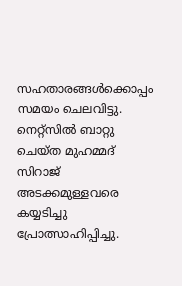സഹതാരങ്ങൾക്കൊപ്പം സമയം ചെലവിട്ടു. നെറ്റ്സിൽ ബാറ്റു ചെയ്ത മുഹമ്മദ് സിറാജ് അടക്കമുള്ളവരെ കയ്യടിച്ചു പ്രോത്സാഹിപ്പിച്ചു.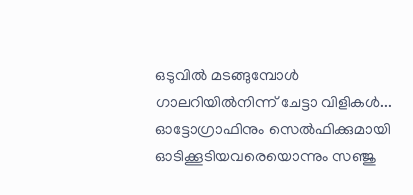ഒടുവിൽ മടങ്ങുമ്പോൾ ഗാലറിയിൽനിന്ന് ചേട്ടാ വിളികൾ... ഓട്ടോഗ്രാഫിനും സെൽഫിക്കുമായി ഓടിക്കൂടിയവരെയൊന്നും സഞ്ജു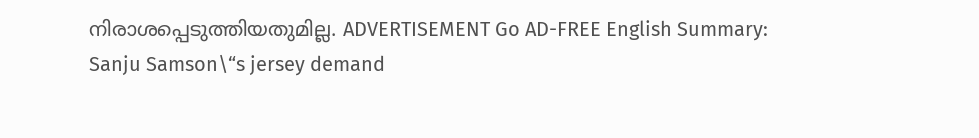നിരാശപ്പെടുത്തിയതുമില്ല. ADVERTISEMENT Go AD-FREE English Summary:
Sanju Samson\“s jersey demand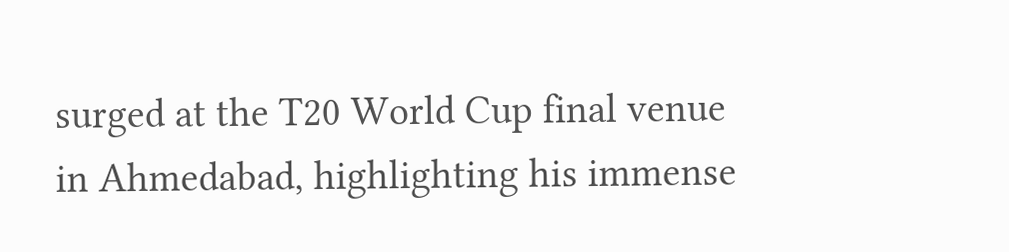surged at the T20 World Cup final venue in Ahmedabad, highlighting his immense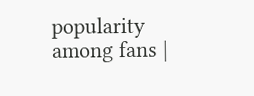popularity among fans |